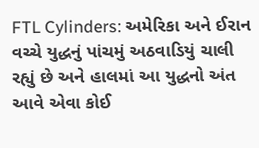FTL Cylinders: અમેરિકા અને ઈરાન વચ્ચે યુદ્ધનું પાંચમું અઠવાડિયું ચાલી રહ્યું છે અને હાલમાં આ યુદ્ધનો અંત આવે એવા કોઈ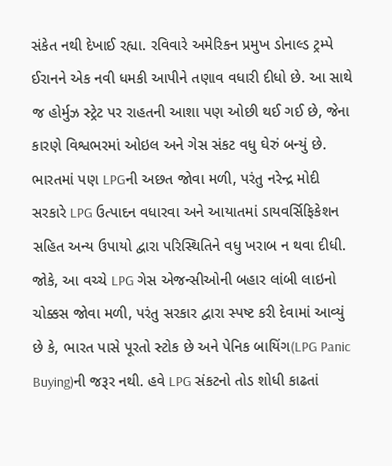સંકેત નથી દેખાઈ રહ્યા. રવિવારે અમેરિકન પ્રમુખ ડોનાલ્ડ ટ્રમ્પે ઈરાનને એક નવી ધમકી આપીને તણાવ વધારી દીધો છે. આ સાથે જ હોર્મુઝ સ્ટ્રેટ પર રાહતની આશા પણ ઓછી થઈ ગઈ છે, જેના કારણે વિશ્વભરમાં ઓઇલ અને ગેસ સંકટ વધુ ઘેરું બન્યું છે. ભારતમાં પણ LPGની અછત જોવા મળી, પરંતુ નરેન્દ્ર મોદી સરકારે LPG ઉત્પાદન વધારવા અને આયાતમાં ડાયવર્સિફિકેશન સહિત અન્ય ઉપાયો દ્વારા પરિસ્થિતિને વધુ ખરાબ ન થવા દીધી.
જોકે, આ વચ્ચે LPG ગેસ એજન્સીઓની બહાર લાંબી લાઇનો ચોક્કસ જોવા મળી, પરંતુ સરકાર દ્વારા સ્પષ્ટ કરી દેવામાં આવ્યું છે કે, ભારત પાસે પૂરતો સ્ટોક છે અને પેનિક બાયિંગ(LPG Panic Buying)ની જરૂર નથી. હવે LPG સંકટનો તોડ શોધી કાઢતાં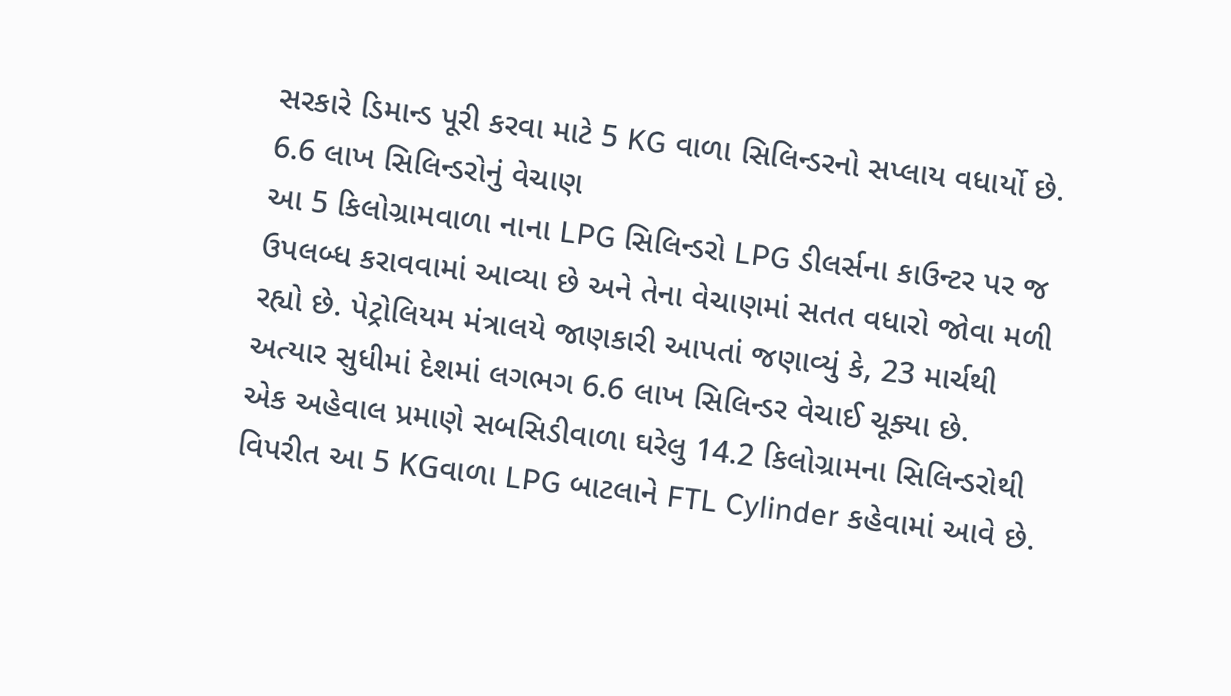સરકારે ડિમાન્ડ પૂરી કરવા માટે 5 KG વાળા સિલિન્ડરનો સપ્લાય વધાર્યો છે.
6.6 લાખ સિલિન્ડરોનું વેચાણ
આ 5 કિલોગ્રામવાળા નાના LPG સિલિન્ડરો LPG ડીલર્સના કાઉન્ટર પર જ ઉપલબ્ધ કરાવવામાં આવ્યા છે અને તેના વેચાણમાં સતત વધારો જોવા મળી રહ્યો છે. પેટ્રોલિયમ મંત્રાલયે જાણકારી આપતાં જણાવ્યું કે, 23 માર્ચથી અત્યાર સુધીમાં દેશમાં લગભગ 6.6 લાખ સિલિન્ડર વેચાઈ ચૂક્યા છે.
એક અહેવાલ પ્રમાણે સબસિડીવાળા ઘરેલુ 14.2 કિલોગ્રામના સિલિન્ડરોથી વિપરીત આ 5 KGવાળા LPG બાટલાને FTL Cylinder કહેવામાં આવે છે.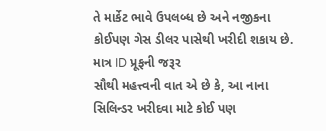તે માર્કેટ ભાવે ઉપલબ્ધ છે અને નજીકના કોઈપણ ગેસ ડીલર પાસેથી ખરીદી શકાય છે.
માત્ર ID પ્રૂફની જરૂર
સૌથી મહત્ત્વની વાત એ છે કે, આ નાના સિલિન્ડર ખરીદવા માટે કોઈ પણ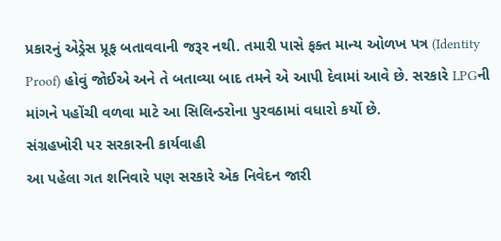પ્રકારનું એડ્રેસ પ્રૂફ બતાવવાની જરૂર નથી. તમારી પાસે ફક્ત માન્ય ઓળખ પત્ર (Identity Proof) હોવું જોઈએ અને તે બતાવ્યા બાદ તમને એ આપી દેવામાં આવે છે. સરકારે LPGની માંગને પહોંચી વળવા માટે આ સિલિન્ડરોના પુરવઠામાં વધારો કર્યો છે.
સંગ્રહખોરી પર સરકારની કાર્યવાહી
આ પહેલા ગત શનિવારે પણ સરકારે એક નિવેદન જારી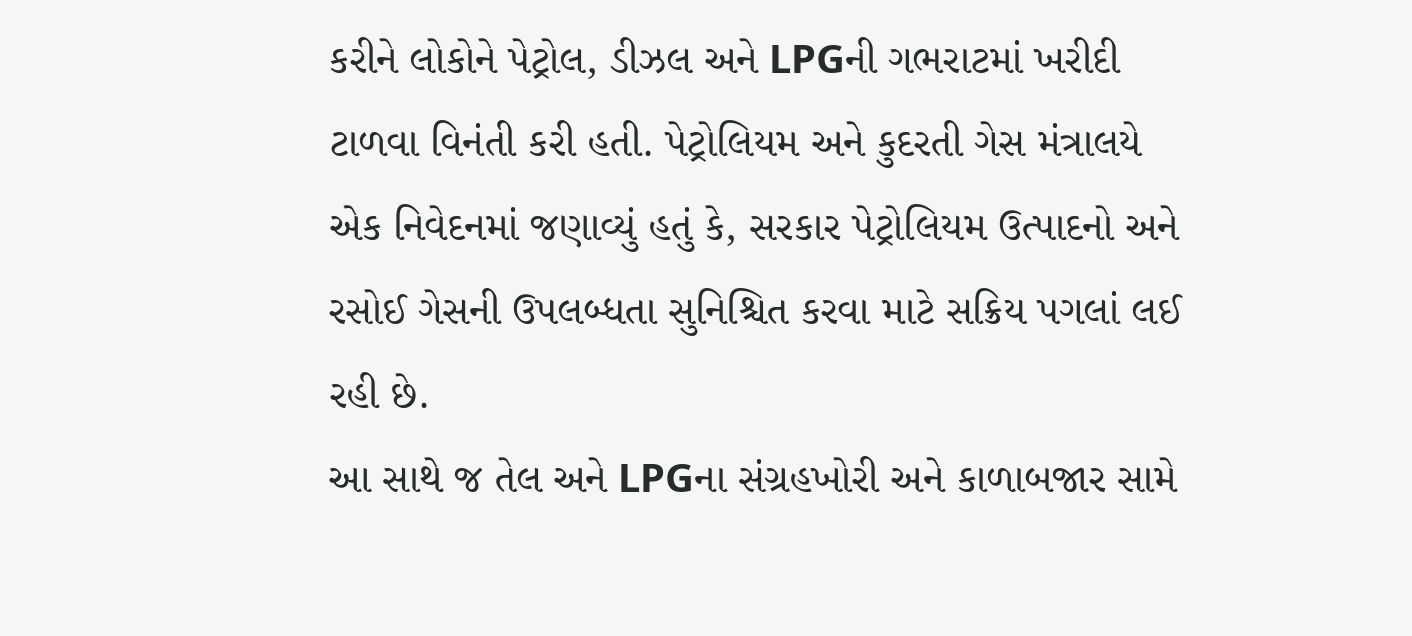કરીને લોકોને પેટ્રોલ, ડીઝલ અને LPGની ગભરાટમાં ખરીદી ટાળવા વિનંતી કરી હતી. પેટ્રોલિયમ અને કુદરતી ગેસ મંત્રાલયે એક નિવેદનમાં જણાવ્યું હતું કે, સરકાર પેટ્રોલિયમ ઉત્પાદનો અને રસોઈ ગેસની ઉપલબ્ધતા સુનિશ્ચિત કરવા માટે સક્રિય પગલાં લઈ રહી છે.
આ સાથે જ તેલ અને LPGના સંગ્રહખોરી અને કાળાબજાર સામે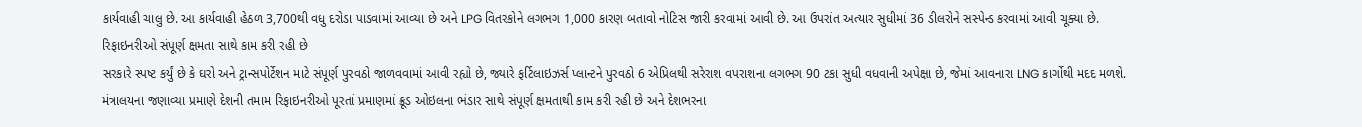કાર્યવાહી ચાલુ છે. આ કાર્યવાહી હેઠળ 3,700થી વધુ દરોડા પાડવામાં આવ્યા છે અને LPG વિતરકોને લગભગ 1,000 કારણ બતાવો નોટિસ જારી કરવામાં આવી છે. આ ઉપરાંત અત્યાર સુધીમાં 36 ડીલરોને સસ્પેન્ડ કરવામાં આવી ચૂક્યા છે.
રિફાઇનરીઓ સંપૂર્ણ ક્ષમતા સાથે કામ કરી રહી છે
સરકારે સ્પષ્ટ કર્યું છે કે ઘરો અને ટ્રાન્સપોર્ટેશન માટે સંપૂર્ણ પુરવઠો જાળવવામાં આવી રહ્યો છે, જ્યારે ફર્ટિલાઇઝર્સ પ્લાન્ટને પુરવઠો 6 એપ્રિલથી સરેરાશ વપરાશના લગભગ 90 ટકા સુધી વધવાની અપેક્ષા છે, જેમાં આવનારા LNG કાર્ગોથી મદદ મળશે.
મંત્રાલયના જણાવ્યા પ્રમાણે દેશની તમામ રિફાઇનરીઓ પૂરતાં પ્રમાણમાં ક્રૂડ ઓઇલના ભંડાર સાથે સંપૂર્ણ ક્ષમતાથી કામ કરી રહી છે અને દેશભરના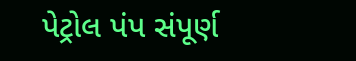પેટ્રોલ પંપ સંપૂર્ણ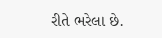રીતે ભરેલા છે.